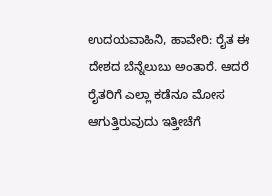ಉದಯವಾಹಿನಿ, ಹಾವೇರಿ: ರೈತ ಈ ದೇಶದ ಬೆನ್ನೆಲುಬು ಅಂತಾರೆ. ಆದರೆ ರೈತರಿಗೆ ಎಲ್ಲಾ ಕಡೆನೂ ಮೋಸ ಆಗುತ್ತಿರುವುದು ಇತ್ತೀಚೆಗೆ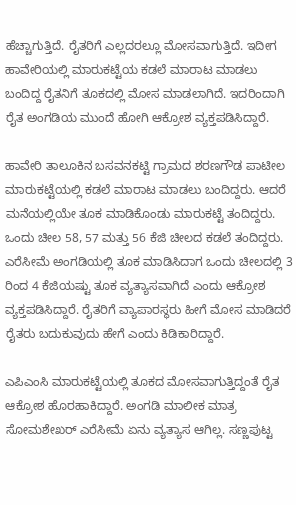ಹೆಚ್ಚಾಗುತ್ತಿದೆ. ರೈತರಿಗೆ ಎಲ್ಲದರಲ್ಲೂ ಮೋಸವಾಗುತ್ತಿದೆ. ಇದೀಗ ಹಾವೇರಿಯಲ್ಲಿ ಮಾರುಕಟ್ಟೆಯ ಕಡಲೆ ಮಾರಾಟ ಮಾಡಲು ಬಂದಿದ್ದ ರೈತನಿಗೆ ತೂಕದಲ್ಲಿ ಮೋಸ ಮಾಡಲಾಗಿದೆ. ಇದರಿಂದಾಗಿ ರೈತ ಅಂಗಡಿಯ ಮುಂದೆ ಹೋಗಿ ಆಕ್ರೋಶ ವ್ಯಕ್ತಪಡಿಸಿದ್ದಾರೆ.

ಹಾವೇರಿ ತಾಲೂಕಿನ ಬಸವನಕಟ್ಟಿ ಗ್ರಾಮದ ಶರಣಗೌಡ ಪಾಟೀಲ ಮಾರುಕಟ್ಟೆಯಲ್ಲಿ ಕಡಲೆ ಮಾರಾಟ ಮಾಡಲು ಬಂದಿದ್ದರು. ಆದರೆ ಮನೆಯಲ್ಲಿಯೇ ತೂಕ ಮಾಡಿಕೊಂಡು ಮಾರುಕಟ್ಟೆ ತಂದಿದ್ದರು. ಒಂದು ಚೀಲ 58, 57 ಮತ್ತು 56 ಕೆಜಿ ಚೀಲದ ಕಡಲೆ ತಂದಿದ್ದರು. ಎರೆಸೀಮೆ ಅಂಗಡಿಯಲ್ಲಿ ತೂಕ ಮಾಡಿಸಿದಾಗ ಒಂದು ಚೀಲದಲ್ಲಿ 3 ರಿಂದ 4 ಕೆಜಿಯಷ್ಟು ತೂಕ ವ್ಯತ್ಯಾಸವಾಗಿದೆ ಎಂದು ಆಕ್ರೋಶ ವ್ಯಕ್ತಪಡಿಸಿದ್ದಾರೆ. ರೈತರಿಗೆ ವ್ಯಾಪಾರಸ್ಥರು ಹೀಗೆ ಮೋಸ ಮಾಡಿದರೆ ರೈತರು ಬದುಕುವುದು ಹೇಗೆ ಎಂದು ಕಿಡಿಕಾರಿದ್ದಾರೆ.

ಎಪಿಎಂಸಿ ಮಾರುಕಟ್ಟೆಯಲ್ಲಿ ತೂಕದ ಮೋಸವಾಗುತ್ತಿದ್ದಂತೆ ರೈತ ಆಕ್ರೋಶ ಹೊರಹಾಕಿದ್ದಾರೆ. ಅಂಗಡಿ ಮಾಲೀಕ ಮಾತ್ರ ಸೋಮಶೇಖರ್ ಎರೆಸೀಮೆ ಏನು ವ್ಯತ್ಯಾಸ ಆಗಿಲ್ಲ. ಸಣ್ಣಪುಟ್ಟ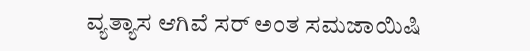ವ್ಯತ್ಯಾಸ ಆಗಿವೆ ಸರ್ ಅಂತ ಸಮಜಾಯಿಷಿ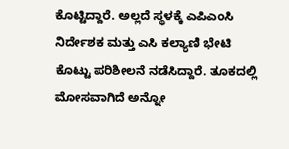ಕೊಟ್ಟಿದ್ದಾರೆ. ಅಲ್ಲದೆ ಸ್ಥಳಕ್ಕೆ ಎಪಿಎಂಸಿ ನಿರ್ದೇಶಕ ಮತ್ತು ಎಸಿ ಕಲ್ಯಾಣಿ ಭೇಟಿ ಕೊಟ್ಟು ಪರಿಶೀಲನೆ ನಡೆಸಿದ್ದಾರೆ. ತೂಕದಲ್ಲಿ ಮೋಸವಾಗಿದೆ ಅನ್ನೋ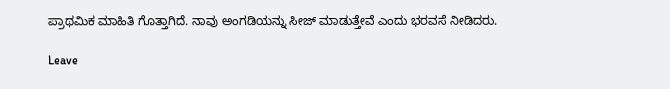ಪ್ರಾಥಮಿಕ ಮಾಹಿತಿ ಗೊತ್ತಾಗಿದೆ. ನಾವು ಅಂಗಡಿಯನ್ನು ಸೀಜ್ ಮಾಡುತ್ತೇವೆ ಎಂದು ಭರವಸೆ ನೀಡಿದರು.

Leave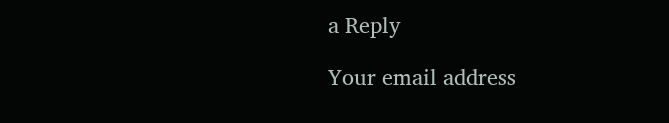a Reply

Your email address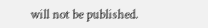will not be published.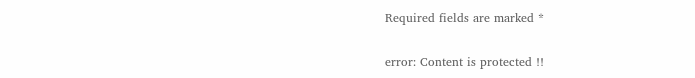Required fields are marked *

error: Content is protected !!